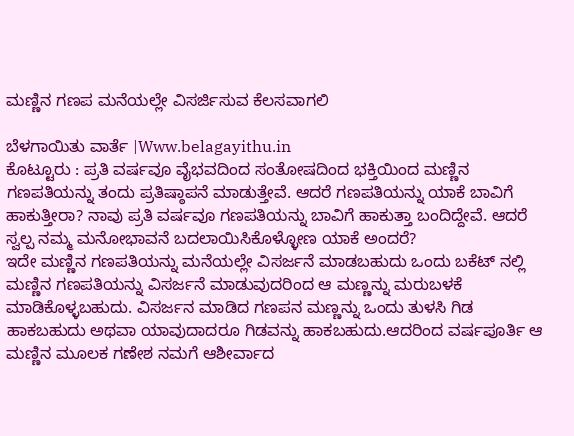ಮಣ್ಣಿನ ಗಣಪ ಮನೆಯಲ್ಲೇ ವಿಸರ್ಜಿಸುವ ಕೆಲಸವಾಗಲಿ

ಬೆಳಗಾಯಿತು ವಾರ್ತೆ |Www.belagayithu.in
ಕೊಟ್ಟೂರು : ಪ್ರತಿ ವರ್ಷವೂ ವೈಭವದಿಂದ ಸಂತೋಷದಿಂದ ಭಕ್ತಿಯಿಂದ ಮಣ್ಣಿನ ಗಣಪತಿಯನ್ನು ತಂದು ಪ್ರತಿಷ್ಠಾಪನೆ ಮಾಡುತ್ತೇವೆ. ಆದರೆ ಗಣಪತಿಯನ್ನು ಯಾಕೆ ಬಾವಿಗೆ ಹಾಕುತ್ತೀರಾ? ನಾವು ಪ್ರತಿ ವರ್ಷವೂ ಗಣಪತಿಯನ್ನು ಬಾವಿಗೆ ಹಾಕುತ್ತಾ ಬಂದಿದ್ದೇವೆ. ಆದರೆ ಸ್ವಲ್ಪ ನಮ್ಮ ಮನೋಭಾವನೆ ಬದಲಾಯಿಸಿಕೊಳ್ಳೋಣ ಯಾಕೆ ಅಂದರೆ?
ಇದೇ ಮಣ್ಣಿನ ಗಣಪತಿಯನ್ನು ಮನೆಯಲ್ಲೇ ವಿಸರ್ಜನೆ ಮಾಡಬಹುದು ಒಂದು ಬಕೆಟ್ ನಲ್ಲಿ ಮಣ್ಣಿನ ಗಣಪತಿಯನ್ನು ವಿಸರ್ಜನೆ ಮಾಡುವುದರಿಂದ ಆ ಮಣ್ಣನ್ನು ಮರುಬಳಕೆ ಮಾಡಿಕೊಳ್ಳಬಹುದು. ವಿಸರ್ಜನ ಮಾಡಿದ ಗಣಪನ ಮಣ್ಣನ್ನು ಒಂದು ತುಳಸಿ ಗಿಡ ಹಾಕಬಹುದು ಅಥವಾ ಯಾವುದಾದರೂ ಗಿಡವನ್ನು ಹಾಕಬಹುದು.ಆದರಿಂದ ವರ್ಷಪೂರ್ತಿ ಆ ಮಣ್ಣಿನ ಮೂಲಕ ಗಣೇಶ ನಮಗೆ ಆಶೀರ್ವಾದ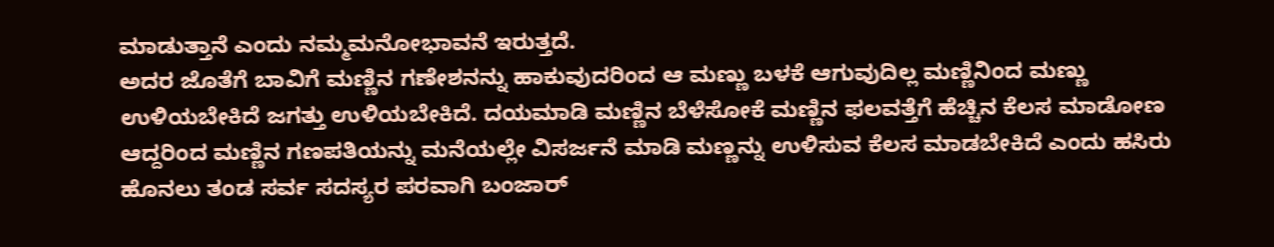ಮಾಡುತ್ತಾನೆ ಎಂದು ನಮ್ಮಮನೋಭಾವನೆ ಇರುತ್ತದೆ.
ಅದರ ಜೊತೆಗೆ ಬಾವಿಗೆ ಮಣ್ಣಿನ ಗಣೇಶನನ್ನು ಹಾಕುವುದರಿಂದ ಆ ಮಣ್ಣು ಬಳಕೆ ಆಗುವುದಿಲ್ಲ ಮಣ್ಣಿನಿಂದ ಮಣ್ಣು ಉಳಿಯಬೇಕಿದೆ ಜಗತ್ತು ಉಳಿಯಬೇಕಿದೆ. ದಯಮಾಡಿ ಮಣ್ಣಿನ ಬೆಳೆಸೋಕೆ ಮಣ್ಣಿನ ಫಲವತ್ತೆಗೆ ಹೆಚ್ಚಿನ ಕೆಲಸ ಮಾಡೋಣ ಆದ್ದರಿಂದ ಮಣ್ಣಿನ ಗಣಪತಿಯನ್ನು ಮನೆಯಲ್ಲೇ ವಿಸರ್ಜನೆ ಮಾಡಿ ಮಣ್ಣನ್ನು ಉಳಿಸುವ ಕೆಲಸ ಮಾಡಬೇಕಿದೆ ಎಂದು ಹಸಿರು ಹೊನಲು ತಂಡ ಸರ್ವ ಸದಸ್ಯರ ಪರವಾಗಿ ಬಂಜಾರ್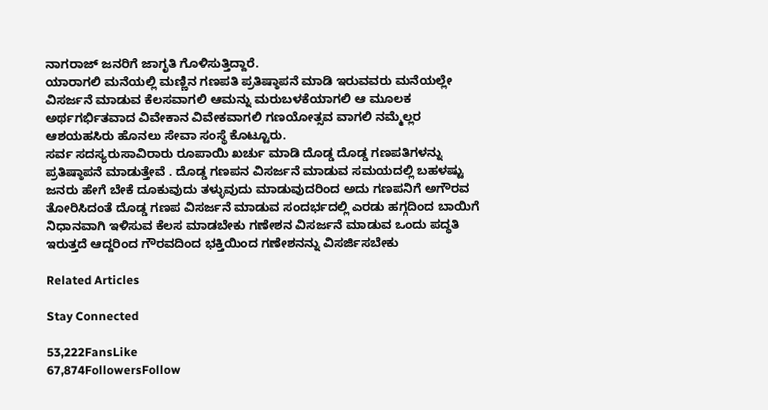ನಾಗರಾಜ್ ಜನರಿಗೆ ಜಾಗೃತಿ ಗೊಳಿಸುತ್ತಿದ್ದಾರೆ.
ಯಾರಾಗಲಿ ಮನೆಯಲ್ಲಿ ಮಣ್ಣಿನ ಗಣಪತಿ ಪ್ರತಿಷ್ಠಾಪನೆ ಮಾಡಿ ಇರುವವರು ಮನೆಯಲ್ಲೇ ವಿಸರ್ಜನೆ ಮಾಡುವ ಕೆಲಸವಾಗಲಿ ಆಮನ್ನು ಮರುಬಳಕೆಯಾಗಲಿ ಆ ಮೂಲಕ ಅರ್ಥಗರ್ಭಿತವಾದ ವಿವೇಕಾನ ವಿವೇಕವಾಗಲಿ ಗಣಯೋತ್ಸವ ವಾಗಲಿ ನಮ್ಮೆಲ್ಲರ ಆಶಯಹಸಿರು ಹೊನಲು ಸೇವಾ ಸಂಸ್ಥೆ ಕೊಟ್ಟೂರು.
ಸರ್ವ ಸದಸ್ಯರುಸಾವಿರಾರು ರೂಪಾಯಿ ಖರ್ಚು ಮಾಡಿ ದೊಡ್ಡ ದೊಡ್ಡ ಗಣಪತಿಗಳನ್ನು ಪ್ರತಿಷ್ಠಾಪನೆ ಮಾಡುತ್ತೇವೆ . ದೊಡ್ಡ ಗಣಪನ ವಿಸರ್ಜನೆ ಮಾಡುವ ಸಮಯದಲ್ಲಿ ಬಹಳಷ್ಟು ಜನರು ಹೇಗೆ ಬೇಕೆ ದೂಕುವುದು ತಳ್ಳುವುದು ಮಾಡುವುದರಿಂದ ಅದು ಗಣಪನಿಗೆ ಅಗೌರವ ತೋರಿಸಿದಂತೆ ದೊಡ್ಡ ಗಣಪ ವಿಸರ್ಜನೆ ಮಾಡುವ ಸಂದರ್ಭದಲ್ಲಿ ಎರಡು ಹಗ್ಗದಿಂದ ಬಾಯಿಗೆ ನಿಧಾನವಾಗಿ ಇಳಿಸುವ ಕೆಲಸ ಮಾಡಬೇಕು ಗಣೇಶನ ವಿಸರ್ಜನೆ ಮಾಡುವ ಒಂದು ಪದ್ಧತಿ ಇರುತ್ತದೆ ಆದ್ದರಿಂದ ಗೌರವದಿಂದ ಭಕ್ತಿಯಿಂದ ಗಣೇಶನನ್ನು ವಿಸರ್ಜಿಸಬೇಕು

Related Articles

Stay Connected

53,222FansLike
67,874FollowersFollow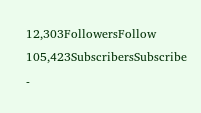12,303FollowersFollow
105,423SubscribersSubscribe
-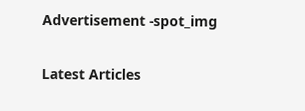Advertisement -spot_img

Latest Articles